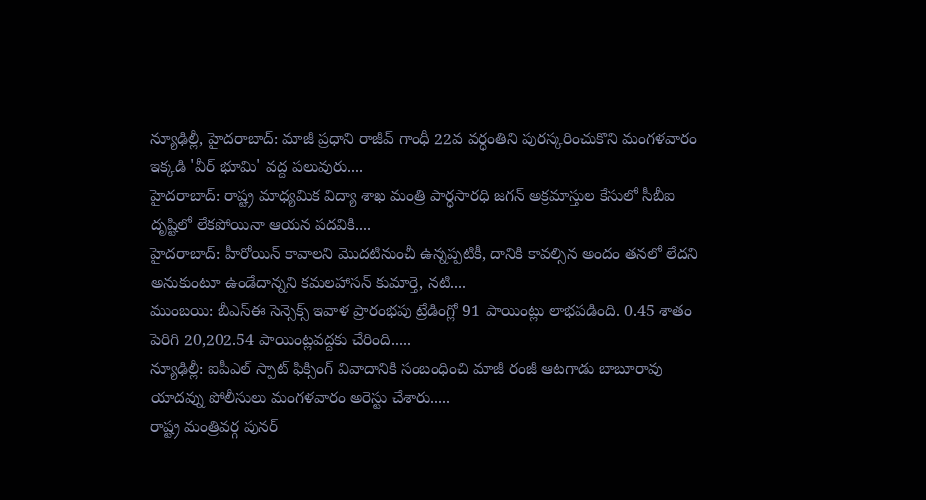న్యూఢిల్లీ, హైదరాబాద్: మాజీ ప్రధాని రాజీవ్ గాంధీ 22వ వర్ధంతిని పురస్కరించుకొని మంగళవారం ఇక్కడి 'వీర్ భూమి' వద్ద పలువురు....
హైదరాబాద్: రాష్ట్ర మాధ్యమిక విద్యా శాఖ మంత్రి పార్ధసారధి జగన్ అక్రమాస్తుల కేసులో సీబీఐ దృష్టిలో లేకపోయినా ఆయన పదవికి....
హైదరాబాద్: హీరోయిన్ కావాలని మొదటినుంచీ ఉన్నప్పటికీ, దానికి కావల్సిన అందం తనలో లేదని అనుకుంటూ ఉండేదాన్నని కమలహాసన్ కుమార్తె, నటి....
ముంబయి: బీఎస్ఈ సెన్సెక్స్ ఇవాళ ప్రారంభపు ట్రేడింగ్లో 91 పాయింట్లు లాభపడింది. 0.45 శాతం పెరిగి 20,202.54 పాయింట్లవద్దకు చేరింది.....
న్యూఢిల్లీ: ఐపీఎల్ స్పాట్ ఫిక్సింగ్ వివాదానికి సంబంధించి మాజీ రంజీ ఆటగాడు బాబూరావు యాదవ్ను పోలీసులు మంగళవారం అరెస్టు చేశారు.....
రాష్ట్ర మంత్రివర్గ పునర్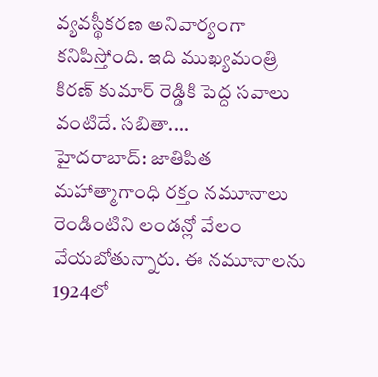వ్యవస్థీకరణ అనివార్యంగా కనిపిస్తోంది. ఇది ముఖ్యమంత్రి కిరణ్ కుమార్ రెడ్డికి పెద్ద సవాలు వంటిదే. సబితా....
హైదరాబాద్: జాతిపిత మహాత్మాగాంధి రక్తం నమూనాలు రెండింటిని లండన్లో వేలం వేయబోతున్నారు. ఈ నమూనాలను 1924లో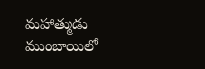మహాత్ముడు ముంబాయిలో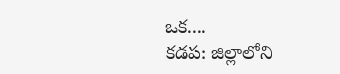ఒక....
కడప: జిల్లాలోని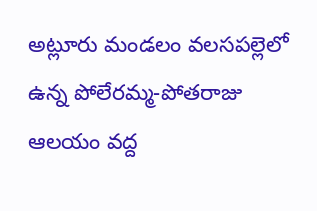అట్లూరు మండలం వలసపల్లెలో ఉన్న పోలేరమ్మ-పోతరాజు ఆలయం వద్ద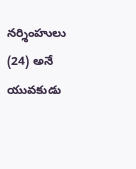నర్శింహులు (24) అనే యువకుడు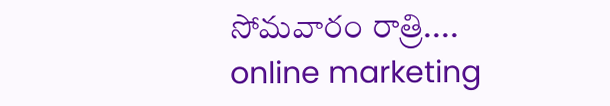సోమవారం రాత్రి....
online marketing